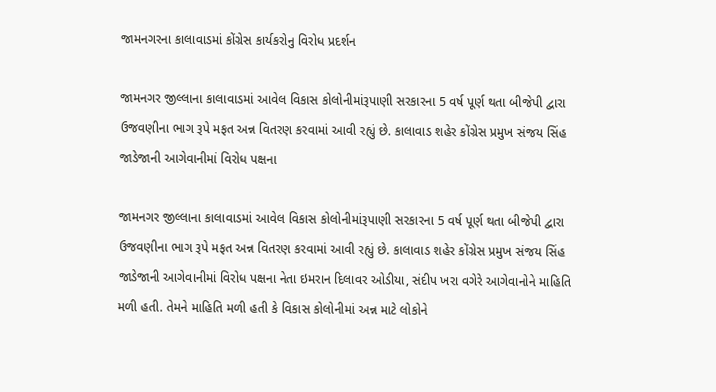જામનગરના કાલાવાડમાં કોંગ્રેસ કાર્યકરોનુ વિરોધ પ્રદર્શન

જામનગર જીલ્લાના કાલાવાડમાં આવેલ વિકાસ કોલોનીમાંરૂપાણી સરકારના 5 વર્ષ પૂર્ણ થતા બીજેપી દ્વારા ઉજવણીના ભાગ રૂપે મફત અન્ન વિતરણ કરવામાં આવી રહ્યું છે. કાલાવાડ શહેર કોંગ્રેસ પ્રમુખ સંજય સિંહ જાડેજાની આગેવાનીમાં વિરોધ પક્ષના

જામનગર જીલ્લાના કાલાવાડમાં આવેલ વિકાસ કોલોનીમાંરૂપાણી સરકારના 5 વર્ષ પૂર્ણ થતા બીજેપી દ્વારા ઉજવણીના ભાગ રૂપે મફત અન્ન વિતરણ કરવામાં આવી રહ્યું છે. કાલાવાડ શહેર કોંગ્રેસ પ્રમુખ સંજય સિંહ જાડેજાની આગેવાનીમાં વિરોધ પક્ષના નેતા ઇમરાન દિલાવર ઓડીયા, સંદીપ ખરા વગેરે આગેવાનોને માહિતિ મળી હતી. તેમને માહિતિ મળી હતી કે વિકાસ કોલોનીમાં અન્ન માટે લોકોને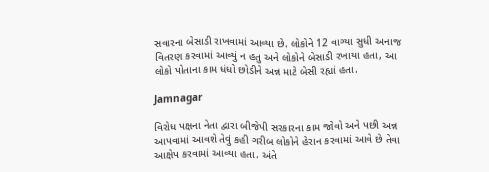સવારના બેસાડી રાખવામાં આવ્યા છે. લોકોને 12 વાગ્યા સુધી અનાજ વિતરણ કરવામાં આવ્યું ન હતુ અને લોકોને બેસાડી રખાયા હતા, આ લોકો પોતાના કામ ધંધો છોડીને અન્ન માટે બેસી રહ્યાં હતા.

Jamnagar

વિરોધ પક્ષના નેતા દ્વારા બીજેપી સરકારના કામ જોવો અને પછી અન્ન આપવામાં આવશે તેવું કહી ગરીબ લોકોને હેરાન કરવામાં આવે છે તેવા આક્ષેપ કરવામાં આવ્યા હતા. અંતે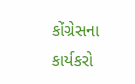કોંગ્રેસના કાર્યકરો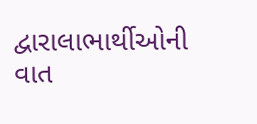દ્વારાલાભાર્થીઓની વાત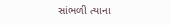સાંભળી ત્યાના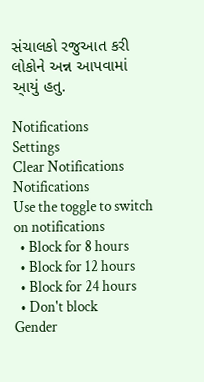સંચાલકો રજુઆત કરી લોકોને અન્ન આપવામાં આ્યું હતુ.

Notifications
Settings
Clear Notifications
Notifications
Use the toggle to switch on notifications
  • Block for 8 hours
  • Block for 12 hours
  • Block for 24 hours
  • Don't block
Gender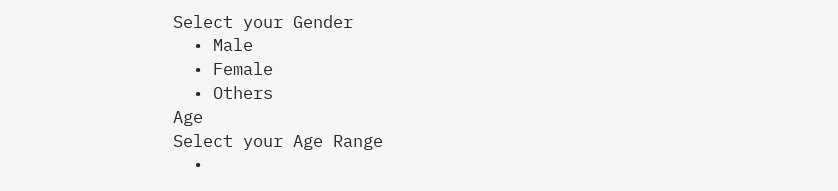Select your Gender
  • Male
  • Female
  • Others
Age
Select your Age Range
  •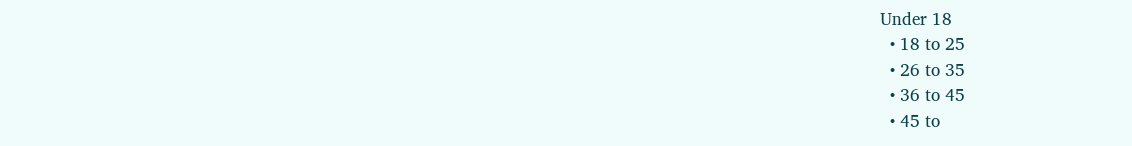Under 18
  • 18 to 25
  • 26 to 35
  • 36 to 45
  • 45 to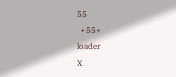55
  • 55+
loader
X